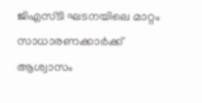ജിഎസ്ടി ഘടനയിലെ മാറ്റം സാധാരണക്കാർക്ക് ആശ്വാസം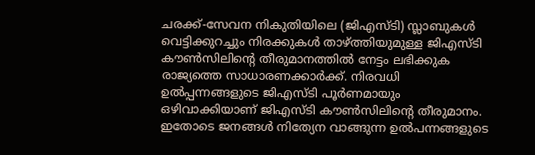ചരക്ക്-സേവന നികുതിയിലെ (ജിഎസ്ടി) സ്ലാബുകൾ വെട്ടിക്കുറച്ചും നിരക്കുകൾ താഴ്ത്തിയുമുള്ള ജിഎസ്ടി കൗൺസിലിന്റെ തീരുമാനത്തിൽ നേട്ടം ലഭിക്കുക രാജ്യത്തെ സാധാരണക്കാർക്ക്. നിരവധി ഉൽപ്പന്നങ്ങളുടെ ജിഎസ്ടി പൂർണമായും ഒഴിവാക്കിയാണ് ജിഎസ്ടി കൗൺസിലിന്റെ തീരുമാനം. ഇതോടെ ജനങ്ങൾ നിത്യേന വാങ്ങുന്ന ഉൽപന്നങ്ങളുടെ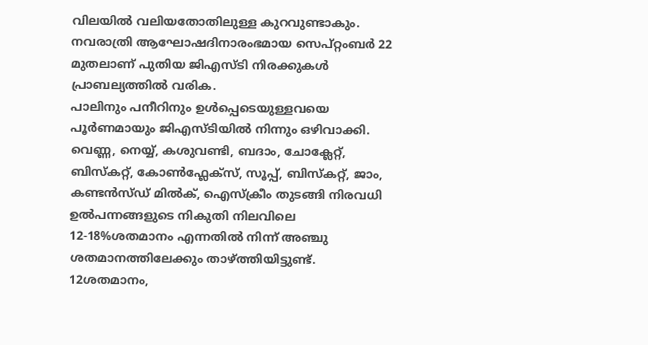വിലയിൽ വലിയതോതിലുള്ള കുറവുണ്ടാകും. നവരാത്രി ആഘോഷദിനാരംഭമായ സെപ്റ്റംബർ 22 മുതലാണ് പുതിയ ജിഎസ്ടി നിരക്കുകൾ പ്രാബല്യത്തിൽ വരിക.
പാലിനും പനീറിനും ഉൾപ്പെടെയുള്ളവയെ പൂർണമായും ജിഎസ്ടിയിൽ നിന്നും ഒഴിവാക്കി. വെണ്ണ, നെയ്യ്, കശുവണ്ടി, ബദാം, ചോക്ലേറ്റ്, ബിസ്കറ്റ്, കോൺഫ്ലേക്സ്, സൂപ്പ്, ബിസ്കറ്റ്, ജാം, കണ്ടൻസ്ഡ് മിൽക്, ഐസ്ക്രീം തുടങ്ങി നിരവധി ഉൽപന്നങ്ങളുടെ നികുതി നിലവിലെ 12-18%ശതമാനം എന്നതിൽ നിന്ന് അഞ്ചു ശതമാനത്തിലേക്കും താഴ്ത്തിയിട്ടുണ്ട്.
12ശതമാനം,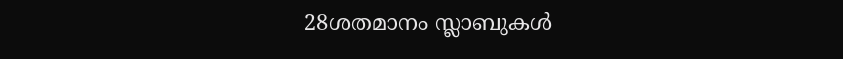28ശതമാനം സ്ലാബുകൾ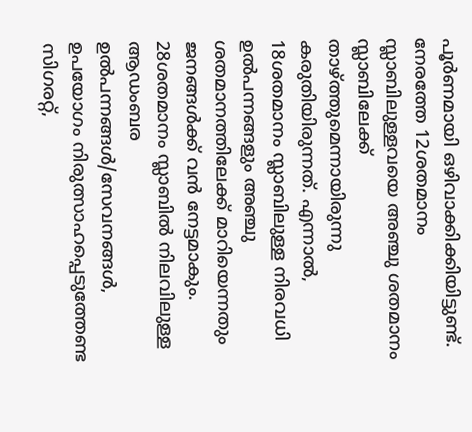പൂർണമായി ഒഴിവാക്കിക്കിയിട്ടുണ്ട്. നേരത്തേ 12ശതമാനം സ്ലാബിലുള്ളവയെ അഞ്ചു ശതമാനം സ്ലാബിലേക്ക് താഴ്ത്തുമെന്നായിരുന്നു കരുതിയിരുന്നത്. എന്നാൽ, 18ശതമാനം സ്ലാബിലുള്ള നിരവധി ഉൽപന്നങ്ങളും അഞ്ചു ശതമാനത്തിലേക്ക് മാറിയെന്നതും ജനങ്ങൾക്ക് വൻ നേട്ടമാകും. 28ശതമാനം സ്ലാബിൽ നിലവിലുള്ള ആഡംബര ഉൽപന്നങ്ങൾ/സേവനങ്ങൾ, ഉപയോഗം നിരുത്സാഹപ്പെടുത്തേണ്ട സിഗരറ്റ്,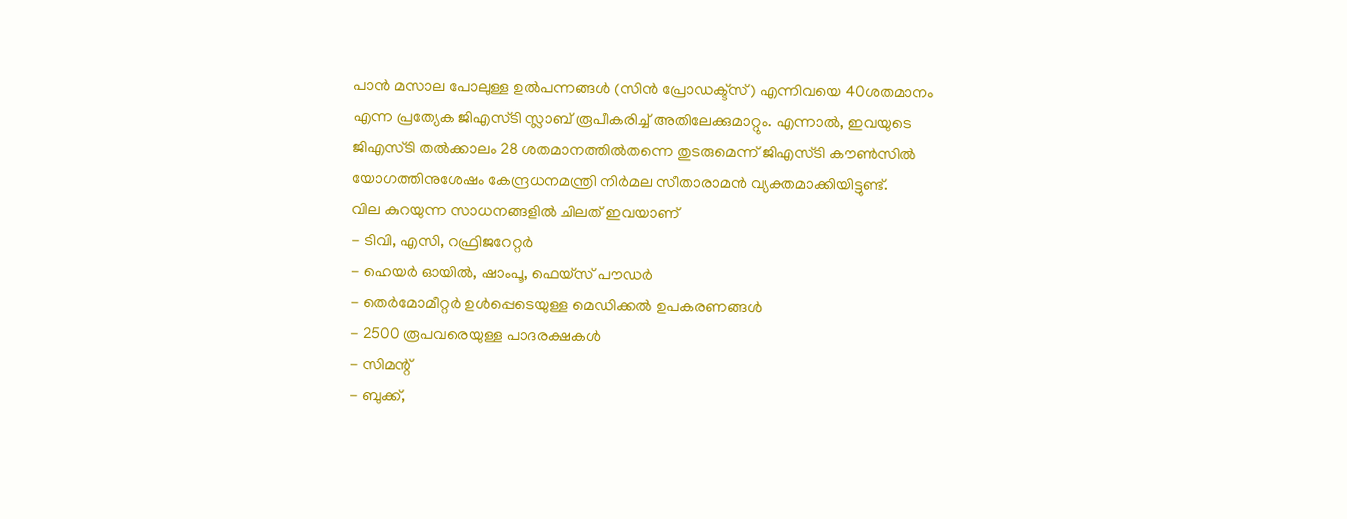പാൻ മസാല പോലുള്ള ഉൽപന്നങ്ങൾ (സിൻ പ്രോഡക്ട്സ്) എന്നിവയെ 40ശതമാനം എന്ന പ്രത്യേക ജിഎസ്ടി സ്ലാബ് രൂപീകരിച്ച് അതിലേക്കുമാറ്റും. എന്നാൽ, ഇവയുടെ ജിഎസ്ടി തൽക്കാലം 28 ശതമാനത്തിൽതന്നെ തുടരുമെന്ന് ജിഎസ്ടി കൗൺസിൽ യോഗത്തിനുശേഷം കേന്ദ്രധനമന്ത്രി നിർമല സീതാരാമൻ വ്യക്തമാക്കിയിട്ടുണ്ട്.
വില കുറയുന്ന സാധനങ്ങളിൽ ചിലത് ഇവയാണ്
- ടിവി, എസി, റഫ്രിജറേറ്റർ
- ഹെയർ ഓയിൽ, ഷാംപൂ, ഫെയ്സ് പൗഡർ
- തെർമോമീറ്റർ ഉൾപ്പെടെയുള്ള മെഡിക്കൽ ഉപകരണങ്ങൾ
- 2500 രൂപവരെയുള്ള പാദരക്ഷകൾ
- സിമന്റ്
- ബുക്ക്,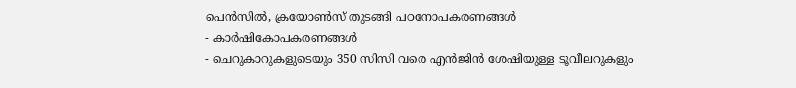പെൻസിൽ, ക്രയോൺസ് തുടങ്ങി പഠനോപകരണങ്ങൾ
- കാർഷികോപകരണങ്ങൾ
- ചെറുകാറുകളുടെയും 350 സിസി വരെ എൻജിൻ ശേഷിയുള്ള ടൂവീലറുകളും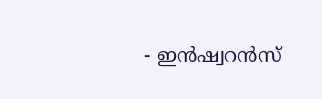- ഇൻഷ്വറൻസ്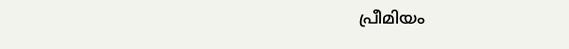പ്രീമിയം